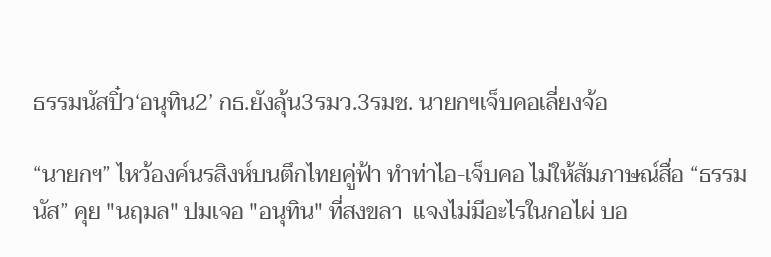ธรรมนัสปิ๋ว‘อนุทิน2’ กธ.ยังลุ้น3รมว.3รมช. นายกฯเจ็บคอเลี่ยงจ้อ

“นายกฯ” ไหว้องค์นรสิงห์บนตึกไทยคู่ฟ้า ทำท่าไอ-เจ็บคอ ไม่ให้สัมภาษณ์สื่อ “ธรรมนัส” คุย "นฤมล" ปมเจอ "อนุทิน" ที่สงขลา  แจงไม่มีอะไรในกอไผ่ บอ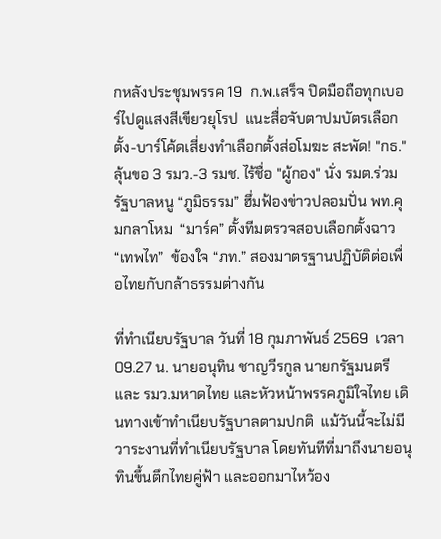กหลังประชุมพรรค 19  ก.พ.เสร็จ ปิดมือถือทุกเบอร์ไปดูแสงสีเขียวยุโรป  แนะสื่อจับตาปมบัตรเลือกตั้ง-บาร์โค้ดเสี่ยงทำเลือกตั้งส่อโมฆะ สะพัด! "กธ." ลุ้นขอ 3 รมว.-3 รมช. ไร้ชื่อ "ผู้กอง" นั่ง รมต.ร่วมรัฐบาลหนู “ภูมิธรรม” ฮึ่มฟ้องข่าวปลอมปั่น พท.คุมกลาโหม  “มาร์ค” ตั้งทีมตรวจสอบเลือกตั้งฉาว “เทพไท”  ข้องใจ “ภท.” สองมาตรฐานปฏิบัติต่อเพื่อไทยกับกล้าธรรมต่างกัน

ที่ทำเนียบรัฐบาล วันที่ 18 กุมภาพันธ์ 2569  เวลา 09.27 น. นายอนุทิน ชาญวีรกูล นายกรัฐมนตรีและ รมว.มหาดไทย และหัวหน้าพรรคภูมิใจไทย เดินทางเข้าทำเนียบรัฐบาลตามปกติ  แม้วันนี้จะไม่มีวาระงานที่ทำเนียบรัฐบาล โดยทันทีที่มาถึงนายอนุทินขึ้นตึกไทยคู่ฟ้า และออกมาไหว้อง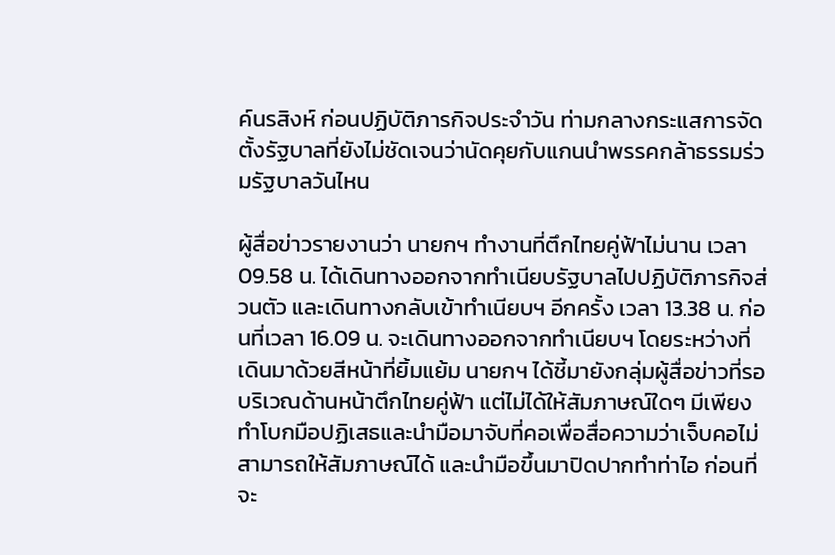ค์นรสิงห์ ก่อนปฏิบัติภารกิจประจำวัน ท่ามกลางกระแสการจัดตั้งรัฐบาลที่ยังไม่ชัดเจนว่านัดคุยกับแกนนำพรรคกล้าธรรมร่วมรัฐบาลวันไหน

ผู้สื่อข่าวรายงานว่า นายกฯ ทำงานที่ตึกไทยคู่ฟ้าไม่นาน เวลา 09.58 น. ได้เดินทางออกจากทำเนียบรัฐบาลไปปฏิบัติภารกิจส่วนตัว และเดินทางกลับเข้าทำเนียบฯ อีกครั้ง เวลา 13.38 น. ก่อนที่เวลา 16.09 น. จะเดินทางออกจากทำเนียบฯ โดยระหว่างที่เดินมาด้วยสีหน้าที่ยิ้มแย้ม นายกฯ ได้ชี้มายังกลุ่มผู้สื่อข่าวที่รอบริเวณด้านหน้าตึกไทยคู่ฟ้า แต่ไม่ได้ให้สัมภาษณ์ใดๆ มีเพียงทำโบกมือปฏิเสธและนำมือมาจับที่คอเพื่อสื่อความว่าเจ็บคอไม่สามารถให้สัมภาษณ์ได้ และนำมือขึ้นมาปิดปากทำท่าไอ ก่อนที่จะ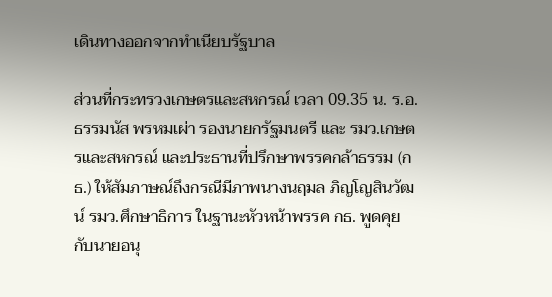เดินทางออกจากทำเนียบรัฐบาล

ส่วนที่กระทรวงเกษตรและสหกรณ์ เวลา 09.35 น. ร.อ.ธรรมนัส พรหมเผ่า รองนายกรัฐมนตรี และ รมว.เกษตรและสหกรณ์ และประธานที่ปรึกษาพรรคกล้าธรรม (กธ.) ให้สัมภาษณ์ถึงกรณีมีภาพนางนฤมล ภิญโญสินวัฒน์ รมว.ศึกษาธิการ ในฐานะหัวหน้าพรรค กธ. พูดคุยกับนายอนุ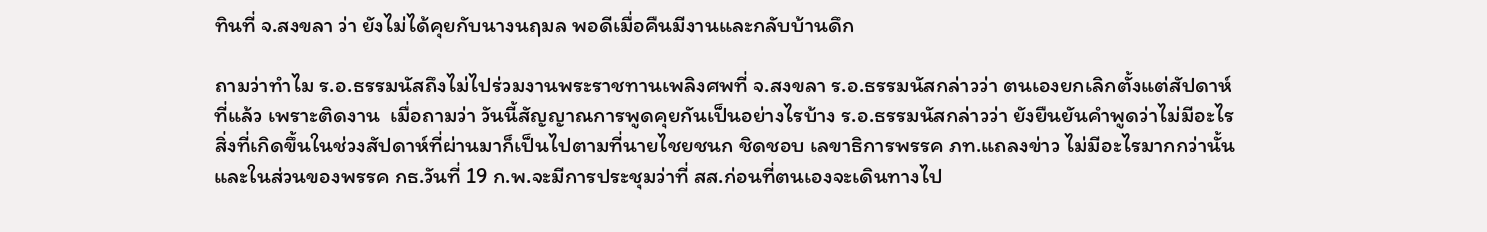ทินที่ จ.สงขลา ว่า ยังไม่ได้คุยกับนางนฤมล พอดีเมื่อคืนมีงานและกลับบ้านดึก

ถามว่าทำไม ร.อ.ธรรมนัสถึงไม่ไปร่วมงานพระราชทานเพลิงศพที่ จ.สงขลา ร.อ.ธรรมนัสกล่าวว่า ตนเองยกเลิกตั้งแต่สัปดาห์ที่แล้ว เพราะติดงาน  เมื่อถามว่า วันนี้สัญญาณการพูดคุยกันเป็นอย่างไรบ้าง ร.อ.ธรรมนัสกล่าวว่า ยังยืนยันคำพูดว่าไม่มีอะไร สิ่งที่เกิดขึ้นในช่วงสัปดาห์ที่ผ่านมาก็เป็นไปตามที่นายไชยชนก ชิดชอบ เลขาธิการพรรค ภท.แถลงข่าว ไม่มีอะไรมากกว่านั้น และในส่วนของพรรค กธ.วันที่ 19 ก.พ.จะมีการประชุมว่าที่ สส.ก่อนที่ตนเองจะเดินทางไป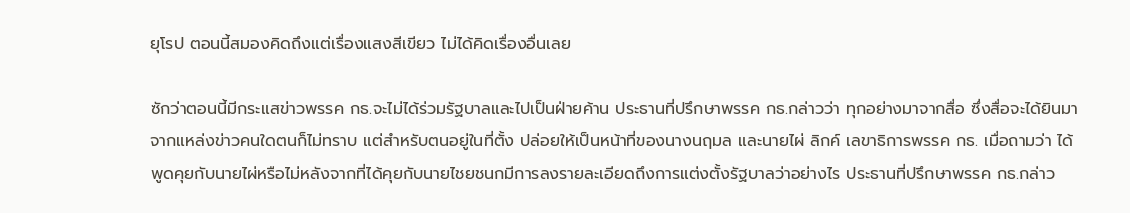ยุโรป ตอนนี้สมองคิดถึงแต่เรื่องแสงสีเขียว ไม่ได้คิดเรื่องอื่นเลย

ซักว่าตอนนี้มีกระแสข่าวพรรค กธ.จะไม่ได้ร่วมรัฐบาลและไปเป็นฝ่ายค้าน ประธานที่ปรึกษาพรรค กธ.กล่าวว่า ทุกอย่างมาจากสื่อ ซึ่งสื่อจะได้ยินมาจากแหล่งข่าวคนใดตนก็ไม่ทราบ แต่สำหรับตนอยู่ในที่ตั้ง ปล่อยให้เป็นหน้าที่ของนางนฤมล และนายไผ่ ลิกค์ เลขาธิการพรรค กธ. เมื่อถามว่า ได้พูดคุยกับนายไผ่หรือไม่หลังจากที่ได้คุยกับนายไชยชนกมีการลงรายละเอียดถึงการแต่งตั้งรัฐบาลว่าอย่างไร ประธานที่ปรึกษาพรรค กธ.กล่าว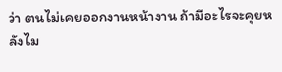ว่า ตนไม่เคยออกงานหน้างาน ถ้ามีอะไรจะคุยหลังไม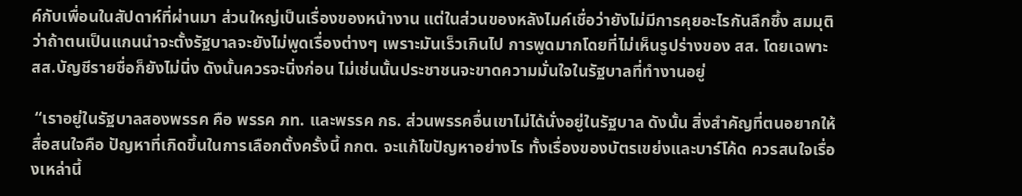ค์กับเพื่อนในสัปดาห์ที่ผ่านมา ส่วนใหญ่เป็นเรื่องของหน้างาน แต่ในส่วนของหลังไมค์เชื่อว่ายังไม่มีการคุยอะไรกันลึกซึ้ง สมมุติว่าถ้าตนเป็นแกนนำจะตั้งรัฐบาลจะยังไม่พูดเรื่องต่างๆ เพราะมันเร็วเกินไป การพูดมากโดยที่ไม่เห็นรูปร่างของ สส. โดยเฉพาะ สส.บัญชีรายชื่อก็ยังไม่นิ่ง ดังนั้นควรจะนิ่งก่อน ไม่เช่นนั้นประชาชนจะขาดความมั่นใจในรัฐบาลที่ทำงานอยู่

 “เราอยู่ในรัฐบาลสองพรรค คือ พรรค ภท. และพรรค กธ. ส่วนพรรคอื่นเขาไม่ได้นั่งอยู่ในรัฐบาล ดังนั้น สิ่งสำคัญที่ตนอยากให้สื่อสนใจคือ ปัญหาที่เกิดขึ้นในการเลือกตั้งครั้งนี้ กกต. จะแก้ไขปัญหาอย่างไร ทั้งเรื่องของบัตรเขย่งและบาร์โค้ด ควรสนใจเรื่องเหล่านี้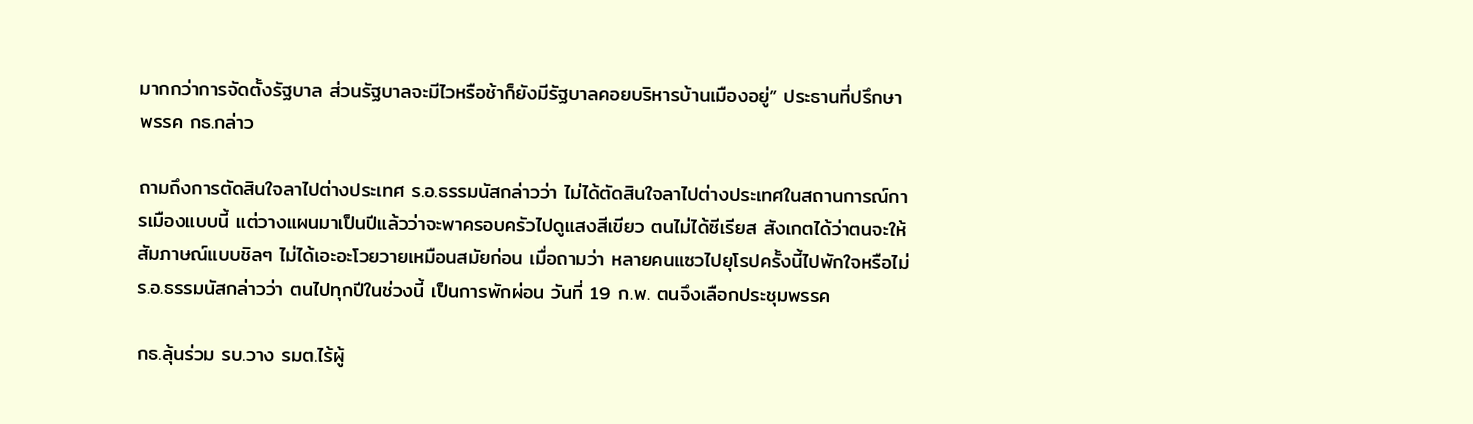มากกว่าการจัดตั้งรัฐบาล ส่วนรัฐบาลจะมีไวหรือช้าก็ยังมีรัฐบาลคอยบริหารบ้านเมืองอยู่” ประธานที่ปรึกษาพรรค กธ.กล่าว

ถามถึงการตัดสินใจลาไปต่างประเทศ ร.อ.ธรรมนัสกล่าวว่า ไม่ได้ตัดสินใจลาไปต่างประเทศในสถานการณ์การเมืองแบบนี้ แต่วางแผนมาเป็นปีแล้วว่าจะพาครอบครัวไปดูแสงสีเขียว ตนไม่ได้ซีเรียส สังเกตได้ว่าตนจะให้สัมภาษณ์แบบชิลๆ ไม่ได้เอะอะโวยวายเหมือนสมัยก่อน เมื่อถามว่า หลายคนแซวไปยุโรปครั้งนี้ไปพักใจหรือไม่ ร.อ.ธรรมนัสกล่าวว่า ตนไปทุกปีในช่วงนี้ เป็นการพักผ่อน วันที่ 19 ก.พ. ตนจึงเลือกประชุมพรรค

กธ.ลุ้นร่วม รบ.วาง รมต.ไร้ผู้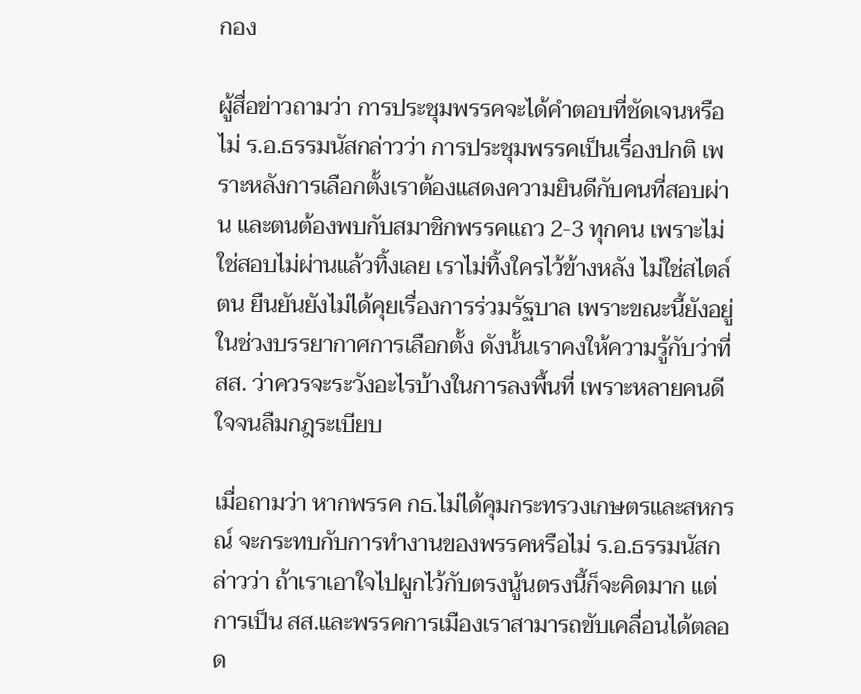กอง

ผู้สื่อข่าวถามว่า การประชุมพรรคจะได้คำตอบที่ชัดเจนหรือไม่ ร.อ.ธรรมนัสกล่าวว่า การประชุมพรรคเป็นเรื่องปกติ เพราะหลังการเลือกตั้งเราต้องแสดงความยินดีกับคนที่สอบผ่าน และตนต้องพบกับสมาชิกพรรคแถว 2-3 ทุกคน เพราะไม่ใช่สอบไม่ผ่านแล้วทิ้งเลย เราไม่ทิ้งใครไว้ข้างหลัง ไม่ใช่สไตล์ตน ยืนยันยังไม่ได้คุยเรื่องการร่วมรัฐบาล เพราะขณะนี้ยังอยู่ในช่วงบรรยากาศการเลือกตั้ง ดังนั้นเราคงให้ความรู้กับว่าที่ สส. ว่าควรจะระวังอะไรบ้างในการลงพื้นที่ เพราะหลายคนดีใจจนลืมกฎระเบียบ

เมื่อถามว่า หากพรรค กธ.ไม่ได้คุมกระทรวงเกษตรและสหกรณ์ จะกระทบกับการทำงานของพรรคหรือไม่ ร.อ.ธรรมนัสกล่าวว่า ถ้าเราเอาใจไปผูกไว้กับตรงนู้นตรงนี้ก็จะคิดมาก แต่การเป็น สส.และพรรคการเมืองเราสามารถขับเคลื่อนได้ตลอด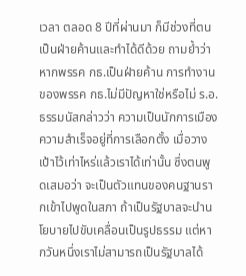เวลา ตลอด 8 ปีที่ผ่านมา ก็มีช่วงที่ตนเป็นฝ่ายค้านและทำได้ดีด้วย ถามย้ำว่า หากพรรค กธ.เป็นฝ่ายค้าน การทำงานของพรรค กธ.ไม่มีปัญหาใช่หรือไม่ ร.อ.ธรรมนัสกล่าวว่า ความเป็นนักการเมือง ความสำเร็จอยู่ที่การเลือกตั้ง เมื่อวางเป้าไว้เท่าไหร่แล้วเราได้เท่านั้น ซึ่งตนพูดเสมอว่า จะเป็นตัวแทนของคนฐานรากเข้าไปพูดในสภา ถ้าเป็นรัฐบาลจะนำนโยบายไปขับเคลื่อนเป็นรูปธรรม แต่หากวันหนึ่งเราไม่สามารถเป็นรัฐบาลได้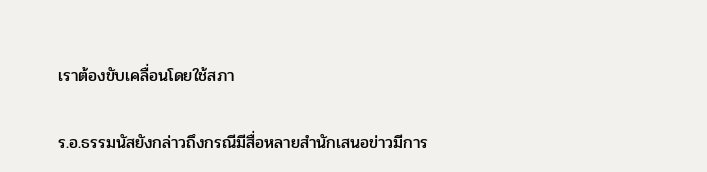เราต้องขับเคลื่อนโดยใช้สภา

ร.อ.ธรรมนัสยังกล่าวถึงกรณีมีสื่อหลายสำนักเสนอข่าวมีการ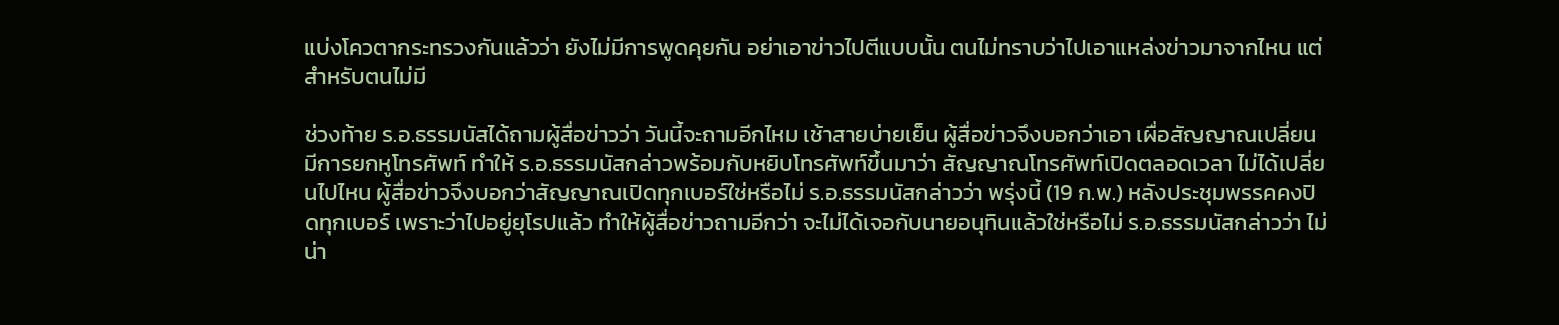แบ่งโควตากระทรวงกันแล้วว่า ยังไม่มีการพูดคุยกัน อย่าเอาข่าวไปตีแบบนั้น ตนไม่ทราบว่าไปเอาแหล่งข่าวมาจากไหน แต่สำหรับตนไม่มี

ช่วงท้าย ร.อ.ธรรมนัสได้ถามผู้สื่อข่าวว่า วันนี้จะถามอีกไหม เช้าสายบ่ายเย็น ผู้สื่อข่าวจึงบอกว่าเอา เผื่อสัญญาณเปลี่ยน มีการยกหูโทรศัพท์ ทำให้ ร.อ.ธรรมนัสกล่าวพร้อมกับหยิบโทรศัพท์ขึ้นมาว่า สัญญาณโทรศัพท์เปิดตลอดเวลา ไม่ได้เปลี่ยนไปไหน ผู้สื่อข่าวจึงบอกว่าสัญญาณเปิดทุกเบอร์ใช่หรือไม่ ร.อ.ธรรมนัสกล่าวว่า พรุ่งนี้ (19 ก.พ.) หลังประชุมพรรคคงปิดทุกเบอร์ เพราะว่าไปอยู่ยุโรปแล้ว ทำให้ผู้สื่อข่าวถามอีกว่า จะไม่ได้เจอกับนายอนุทินแล้วใช่หรือไม่ ร.อ.ธรรมนัสกล่าวว่า ไม่น่า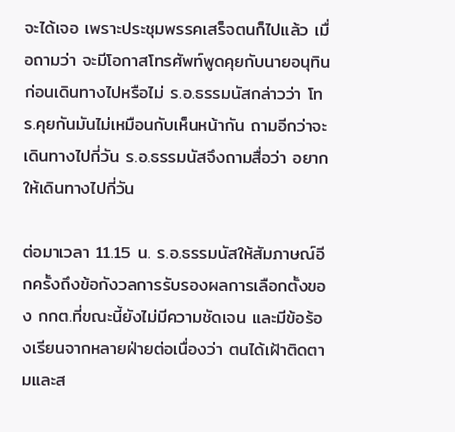จะได้เจอ เพราะประชุมพรรคเสร็จตนก็ไปแล้ว เมื่อถามว่า จะมีโอกาสโทรศัพท์พูดคุยกับนายอนุทินก่อนเดินทางไปหรือไม่ ร.อ.ธรรมนัสกล่าวว่า โทร.คุยกันมันไม่เหมือนกับเห็นหน้ากัน ถามอีกว่าจะเดินทางไปกี่วัน ร.อ.ธรรมนัสจึงถามสื่อว่า อยากให้เดินทางไปกี่วัน

ต่อมาเวลา 11.15 น. ร.อ.ธรรมนัสให้สัมภาษณ์อีกครั้งถึงข้อกังวลการรับรองผลการเลือกตั้งของ กกต.ที่ขณะนี้ยังไม่มีความชัดเจน และมีข้อร้องเรียนจากหลายฝ่ายต่อเนื่องว่า ตนได้เฝ้าติดตามและส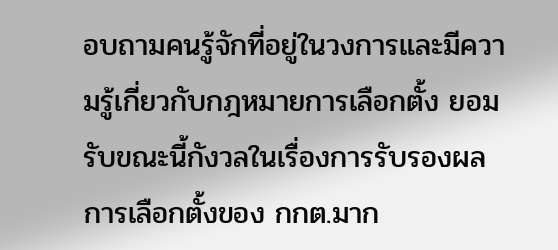อบถามคนรู้จักที่อยู่ในวงการและมีความรู้เกี่ยวกับกฎหมายการเลือกตั้ง ยอมรับขณะนี้กังวลในเรื่องการรับรองผลการเลือกตั้งของ กกต.มาก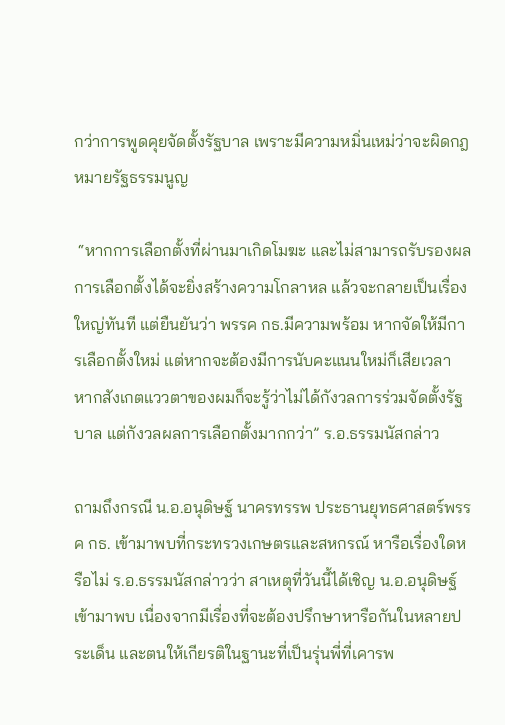กว่าการพูดคุยจัดตั้งรัฐบาล เพราะมีความหมิ่นเหม่ว่าจะผิดกฎหมายรัฐธรรมนูญ

 “หากการเลือกตั้งที่ผ่านมาเกิดโมฆะ และไม่สามารถรับรองผลการเลือกตั้งได้จะยิ่งสร้างความโกลาหล แล้วจะกลายเป็นเรื่องใหญ่ทันที แต่ยืนยันว่า พรรค กธ.มีความพร้อม หากจัดให้มีการเลือกตั้งใหม่ แต่หากจะต้องมีการนับคะแนนใหม่ก็เสียเวลา หากสังเกตแววตาของผมก็จะรู้ว่าไม่ได้กังวลการร่วมจัดตั้งรัฐบาล แต่กังวลผลการเลือกตั้งมากกว่า” ร.อ.ธรรมนัสกล่าว

ถามถึงกรณี น.อ.อนุดิษฐ์ นาครทรรพ ประธานยุทธศาสตร์พรรค กธ. เข้ามาพบที่กระทรวงเกษตรและสหกรณ์ หารือเรื่องใดหรือไม่ ร.อ.ธรรมนัสกล่าวว่า สาเหตุที่วันนี้ได้เชิญ น.อ.อนุดิษฐ์เข้ามาพบ เนื่องจากมีเรื่องที่จะต้องปรึกษาหารือกันในหลายประเด็น และตนให้เกียรติในฐานะที่เป็นรุ่นพี่ที่เคารพ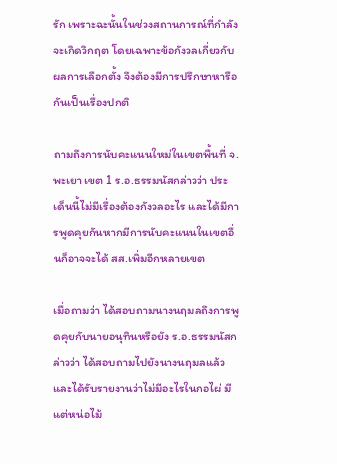รัก เพราะฉะนั้นในช่วงสถานการณ์ที่กำลังจะเกิดวิกฤต โดยเฉพาะข้อกังวลเกี่ยวกับผลการเลือกตั้ง จึงต้องมีการปรึกษาหารือกันเป็นเรื่องปกติ

ถามถึงการนับคะแนนใหม่ในเขตพื้นที่ จ.พะเยา เขต 1 ร.อ.ธรรมนัสกล่าวว่า ประเด็นนี้ไม่มีเรื่องต้องกังวลอะไร และได้มีการพูดคุยกันหากมีการนับคะแนนในเขตอื่นก็อาจจะได้ สส.เพิ่มอีกหลายเขต

เมื่อถามว่า ได้สอบถามนางนฤมลถึงการพูดคุยกับนายอนุทินหรือยัง ร.อ.ธรรมนัสกล่าวว่า ได้สอบถามไปยังนางนฤมลแล้ว และได้รับรายงานว่าไม่มีอะไรในกอไผ่ มีแต่หน่อไม้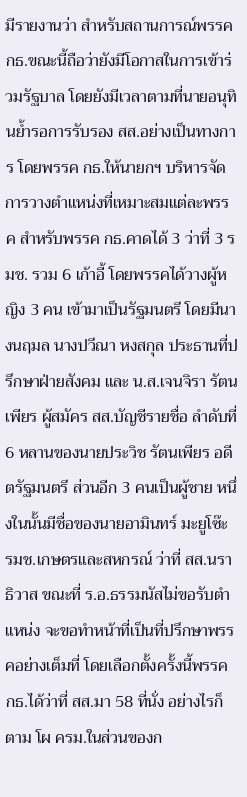มีรายงานว่า สำหรับสถานการณ์พรรค กธ.ขณะนี้ถือว่ายังมีโอกาสในการเข้าร่วมรัฐบาล โดยยังมีเวลาตามที่นายอนุทินย้ำรอการรับรอง สส.อย่างเป็นทางการ โดยพรรค กธ.ให้นายกฯ บริหารจัดการวางตำแหน่งที่เหมาะสมแต่ละพรรค สำหรับพรรค กธ.คาดได้ 3 ว่าที่ 3 รมช. รวม 6 เก้าอี้ โดยพรรคได้วางผู้หญิง 3 คน เข้ามาเป็นรัฐมนตรี โดยมีนางนฤมล นางปวีณา หงสกุล ประธานที่ปรึกษาฝ่ายสังคม และ น.ส.เจนจิรา รัตนเพียร ผู้สมัคร สส.บัญชีรายชื่อ ลำดับที่ 6 หลานของนายประวิช รัตนเพียร อดีตรัฐมนตรี ส่วนอีก 3 คนเป็นผู้ชาย หนึ่งในนั้นมีชื่อของนายอามินทร์ มะยูโซ๊ะ รมช.เกษตรและสหกรณ์ ว่าที่ สส.นราธิวาส ขณะที่ ร.อ.ธรรมนัสไม่ขอรับตำแหน่ง จะขอทำหน้าที่เป็นที่ปรึกษาพรรคอย่างเต็มที่ โดยเลือกตั้งครั้งนี้พรรค กธ.ได้ว่าที่ สส.มา 58 ที่นั่ง อย่างไรก็ตาม โผ ครม.ในส่วนของก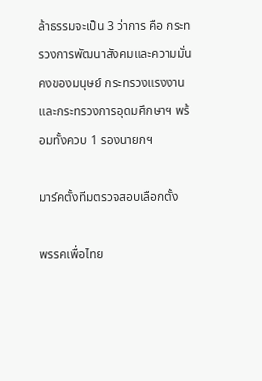ล้าธรรมจะเป็น 3 ว่าการ คือ กระทรวงการพัฒนาสังคมและความมั่นคงของมนุษย์ กระทรวงแรงงาน และกระทรวงการอุดมศึกษาฯ พร้อมทั้งควบ 1 รองนายกฯ

มาร์คตั้งทีมตรวจสอบเลือกตั้ง

พรรคเพื่อไทย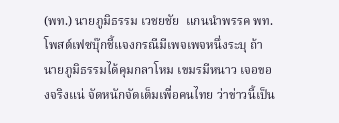(พท.) นายภูมิธรรม เวชยชัย  แกนนำพรรค พท. โพสต์เฟซบุ๊กชี้แจงกรณีมีเพจเพจหนึ่งระบุ ถ้านายภูมิธรรมได้คุมกลาโหม เขมรมีหนาว เจอของจริงแน่ จัดหนักจัดเต็มเพื่อคนไทย ว่าข่าวนี้เป็น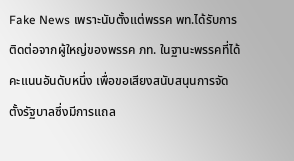Fake News เพราะนับตั้งแต่พรรค พท.ได้รับการติดต่อจากผู้ใหญ่ของพรรค ภท. ในฐานะพรรคที่ได้คะแนนอันดับหนึ่ง เพื่อขอเสียงสนับสนุนการจัดตั้งรัฐบาลซึ่งมีการแถล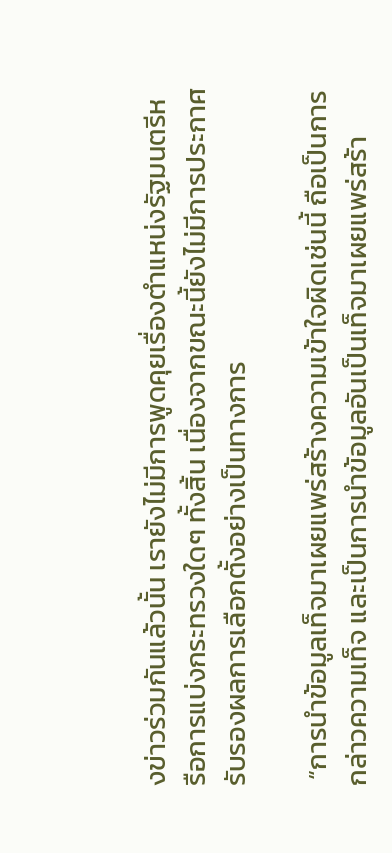งข่าวร่วมกันแล้วนั้น เรายังไม่มีการพูดคุยเรื่องตำแหน่งรัฐมนตรีหรือการแบ่งกระทรวงใดๆ ทั้งสิ้น เนื่องจากขณะนี้ยังไม่มีการประกาศรับรองผลการเลือกตั้งอย่างเป็นทางการ

 “การนำข้อมูลเท็จมาเผยแพร่สร้างความเข้าใจผิดเช่นนี้ ถือเป็นการกล่าวความเท็จ และเป็นการนำข้อมูลอันเป็นเท็จมาเผยแพร่สร้า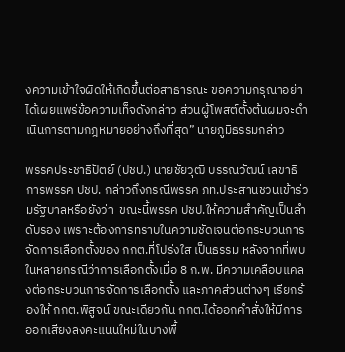งความเข้าใจผิดให้เกิดขึ้นต่อสาธารณะ ขอความกรุณาอย่าได้เผยแพร่ข้อความเท็จดังกล่าว ส่วนผู้โพสต์ตั้งต้นผมจะดำเนินการตามกฎหมายอย่างถึงที่สุด” นายภูมิธรรมกล่าว

พรรคประชาธิปัตย์ (ปชป.) นายชัยวุฒิ บรรณวัฒน์ เลขาธิการพรรค ปชป. กล่าวถึงกรณีพรรค ภท.ประสานชวนเข้าร่วมรัฐบาลหรือยังว่า  ขณะนี้พรรค ปชป.ให้ความสำคัญเป็นลำดับรอง เพราะต้องการทราบในความชัดเจนต่อกระบวนการจัดการเลือกตั้งของ กกต.ที่โปร่งใส เป็นธรรม หลังจากที่พบในหลายกรณีว่าการเลือกตั้งเมื่อ 8 ก.พ. มีความเคลือบแคลงต่อกระบวนการจัดการเลือกตั้ง และภาคส่วนต่างๆ เรียกร้องให้ กกต.พิสูจน์ ขณะเดียวกัน กกต.ได้ออกคำสั่งให้มีการออกเสียงลงคะแนนใหม่ในบางพื้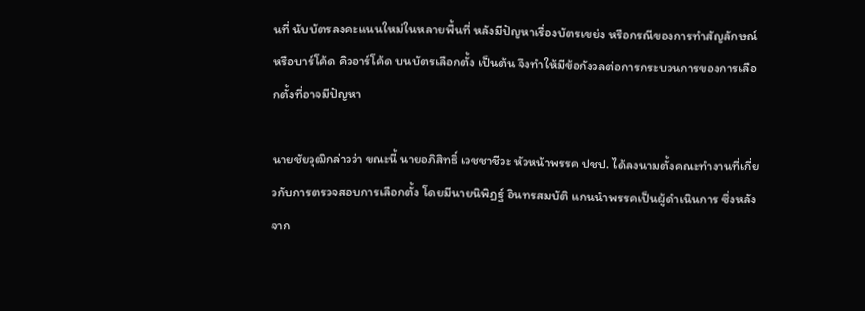นที่ นับบัตรลงคะแนนใหม่ในหลายพื้นที่ หลังมีปัญหาเรื่องบัตรเขย่ง หรือกรณีของการทำสัญลักษณ์ หรือบาร์โค้ด คิวอาร์โค้ด บนบัตรเลือกตั้ง เป็นต้น จึงทำให้มีข้อกังวลต่อการกระบวนการของการเลือกตั้งที่อาจมีปัญหา

นายชัยวุฒิกล่าวว่า ขณะนี้ นายอภิสิทธิ์ เวชชาชีวะ หัวหน้าพรรค ปชป. ได้ลงนามตั้งคณะทำงานที่เกี่ยวกับการตรวจสอบการเลือกตั้ง โดยมีนายนิพิฏฐ์ อินทรสมบัติ แกนนำพรรคเป็นผู้ดำเนินการ ซึ่งหลังจาก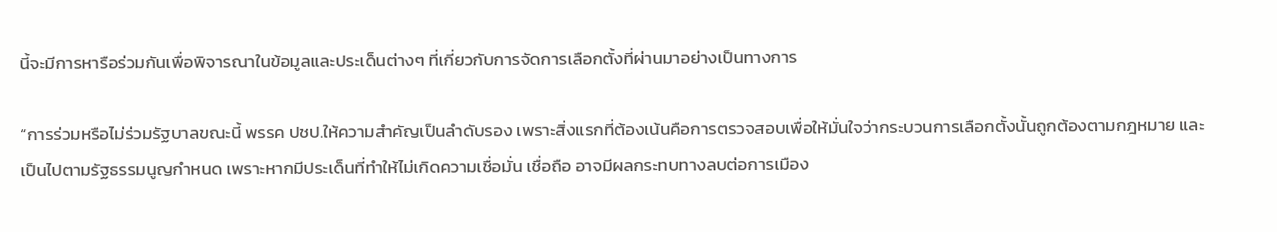นี้จะมีการหารือร่วมกันเพื่อพิจารณาในข้อมูลและประเด็นต่างๆ ที่เกี่ยวกับการจัดการเลือกตั้งที่ผ่านมาอย่างเป็นทางการ

“การร่วมหรือไม่ร่วมรัฐบาลขณะนี้ พรรค ปชป.ให้ความสำคัญเป็นลำดับรอง เพราะสิ่งแรกที่ต้องเน้นคือการตรวจสอบเพื่อให้มั่นใจว่ากระบวนการเลือกตั้งนั้นถูกต้องตามกฎหมาย และเป็นไปตามรัฐธรรมนูญกำหนด เพราะหากมีประเด็นที่ทำให้ไม่เกิดความเชื่อมั่น เชื่อถือ อาจมีผลกระทบทางลบต่อการเมือง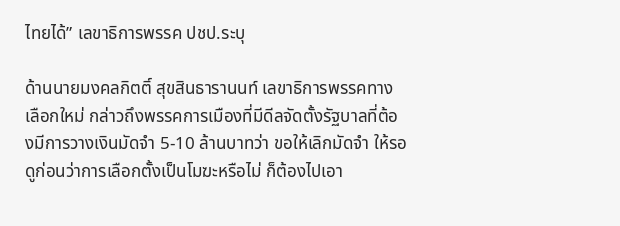ไทยได้” เลขาธิการพรรค ปชป.ระบุ

ด้านนายมงคลกิตติ์ สุขสินธารานนท์ เลขาธิการพรรคทางเลือกใหม่ กล่าวถึงพรรคการเมืองที่มีดีลจัดตั้งรัฐบาลที่ต้องมีการวางเงินมัดจำ 5-10 ล้านบาทว่า ขอให้เลิกมัดจำ ให้รอดูก่อนว่าการเลือกตั้งเป็นโมฆะหรือไม่ ก็ต้องไปเอา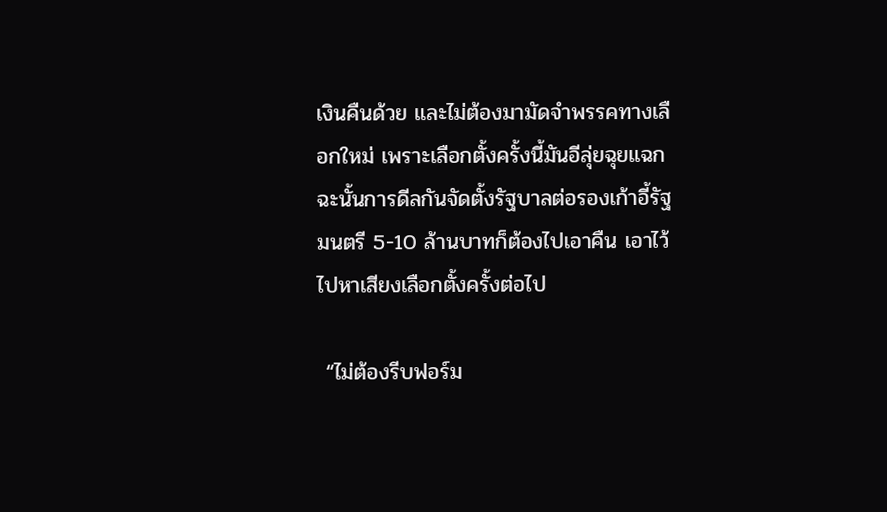เงินคืนด้วย และไม่ต้องมามัดจำพรรคทางเลือกใหม่ เพราะเลือกตั้งครั้งนี้มันอีลุ่ยฉุยแฉก ฉะนั้นการดีลกันจัดตั้งรัฐบาลต่อรองเก้าอี้รัฐมนตรี 5-10 ล้านบาทก็ต้องไปเอาคืน เอาไว้ไปหาเสียงเลือกตั้งครั้งต่อไป

 “ไม่ต้องรีบฟอร์ม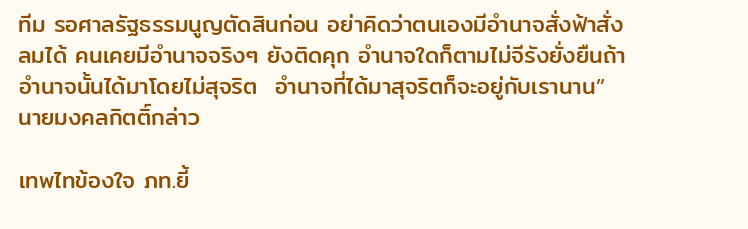ทีม รอศาลรัฐธรรมนูญตัดสินก่อน อย่าคิดว่าตนเองมีอำนาจสั่งฟ้าสั่งลมได้ คนเคยมีอำนาจจริงๆ ยังติดคุก อำนาจใดก็ตามไม่จีรังยั่งยืนถ้าอำนาจนั้นได้มาโดยไม่สุจริต  อำนาจที่ได้มาสุจริตก็จะอยู่กับเรานาน” นายมงคลกิตติ์กล่าว

เทพไทข้องใจ ภท.ยี้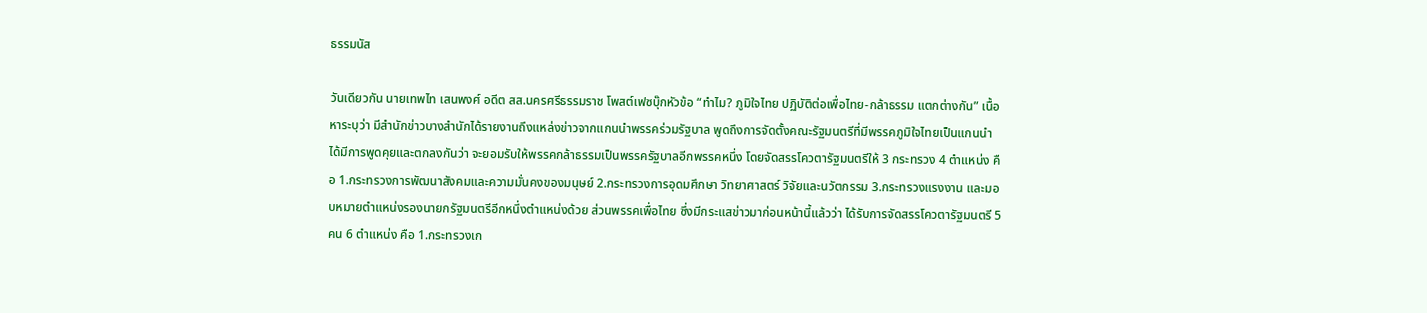ธรรมนัส

วันเดียวกัน นายเทพไท เสนพงศ์ อดีต สส.นครศรีธรรมราช โพสต์เฟซบุ๊กหัวข้อ “ทำไม? ภูมิใจไทย ปฏิบัติต่อเพื่อไทย-กล้าธรรม แตกต่างกัน” เนื้อหาระบุว่า มีสำนักข่าวบางสำนักได้รายงานถึงแหล่งข่าวจากแกนนำพรรคร่วมรัฐบาล พูดถึงการจัดตั้งคณะรัฐมนตรีที่มีพรรคภูมิใจไทยเป็นแกนนำ ได้มีการพูดคุยและตกลงกันว่า จะยอมรับให้พรรคกล้าธรรมเป็นพรรครัฐบาลอีกพรรคหนึ่ง โดยจัดสรรโควตารัฐมนตรีให้ 3 กระทรวง 4 ตำแหน่ง คือ 1.กระทรวงการพัฒนาสังคมและความมั่นคงของมนุษย์ 2.กระทรวงการอุดมศึกษา วิทยาศาสตร์ วิจัยและนวัตกรรม 3.กระทรวงแรงงาน และมอบหมายตำแหน่งรองนายกรัฐมนตรีอีกหนึ่งตำแหน่งด้วย ส่วนพรรคเพื่อไทย ซึ่งมีกระแสข่าวมาก่อนหน้านี้แล้วว่า ได้รับการจัดสรรโควตารัฐมนตรี 5 คน 6 ตำแหน่ง คือ 1.กระทรวงเก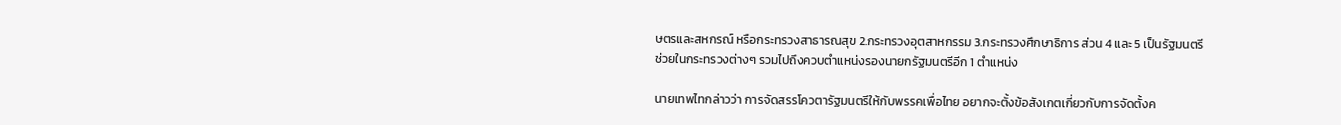ษตรและสหกรณ์ หรือกระทรวงสาธารณสุข 2.กระทรวงอุตสาหกรรม 3.กระทรวงศึกษาธิการ ส่วน 4 และ 5 เป็นรัฐมนตรีช่วยในกระทรวงต่างๆ รวมไปถึงควบตำแหน่งรองนายกรัฐมนตรีอีก 1 ตำแหน่ง

นายเทพไทกล่าวว่า การจัดสรรโควตารัฐมนตรีให้กับพรรคเพื่อไทย อยากจะตั้งข้อสังเกตเกี่ยวกับการจัดตั้งค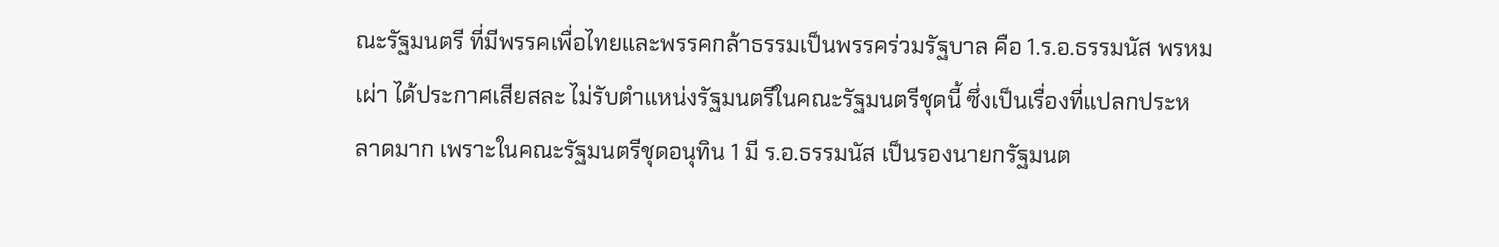ณะรัฐมนตรี ที่มีพรรคเพื่อไทยและพรรคกล้าธรรมเป็นพรรคร่วมรัฐบาล คือ 1.ร.อ.ธรรมนัส พรหมเผ่า ได้ประกาศเสียสละ ไม่รับตำแหน่งรัฐมนตรีในคณะรัฐมนตรีชุดนี้ ซึ่งเป็นเรื่องที่แปลกประหลาดมาก เพราะในคณะรัฐมนตรีชุดอนุทิน 1 มี ร.อ.ธรรมนัส เป็นรองนายกรัฐมนต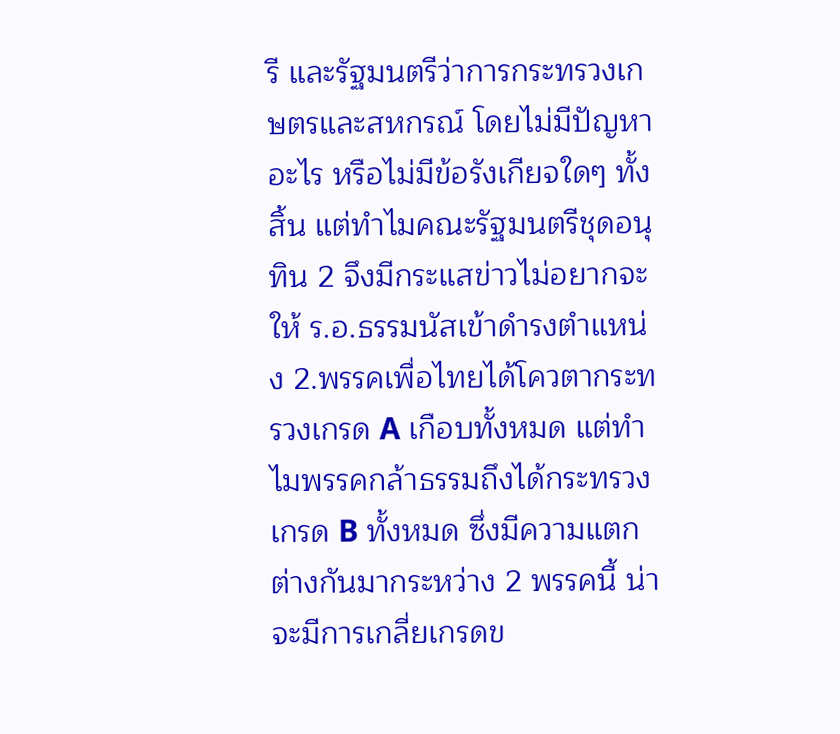รี และรัฐมนตรีว่าการกระทรวงเกษตรและสหกรณ์ โดยไม่มีปัญหาอะไร หรือไม่มีข้อรังเกียจใดๆ ทั้งสิ้น แต่ทำไมคณะรัฐมนตรีชุดอนุทิน 2 จึงมีกระแสข่าวไม่อยากจะให้ ร.อ.ธรรมนัสเข้าดำรงตำแหน่ง 2.พรรคเพื่อไทยได้โควตากระทรวงเกรด A เกือบทั้งหมด แต่ทำไมพรรคกล้าธรรมถึงได้กระทรวงเกรด B ทั้งหมด ซึ่งมีความแตกต่างกันมากระหว่าง 2 พรรคนี้ น่าจะมีการเกลี่ยเกรดข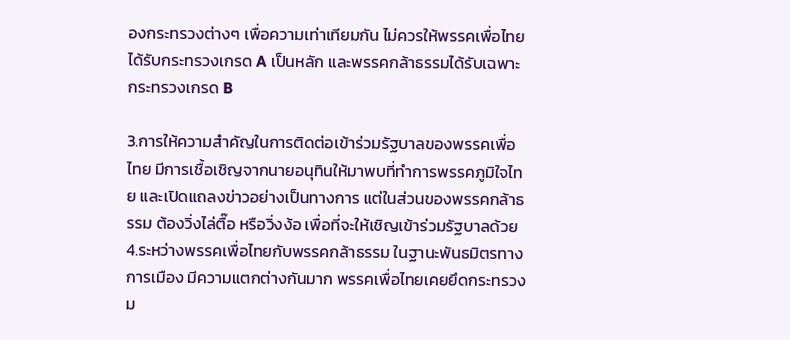องกระทรวงต่างๆ เพื่อความเท่าเทียมกัน ไม่ควรให้พรรคเพื่อไทยได้รับกระทรวงเกรด A เป็นหลัก และพรรคกล้าธรรมได้รับเฉพาะกระทรวงเกรด B

3.การให้ความสำคัญในการติดต่อเข้าร่วมรัฐบาลของพรรคเพื่อไทย มีการเชื้อเชิญจากนายอนุทินให้มาพบที่ทำการพรรคภูมิใจไทย และเปิดแถลงข่าวอย่างเป็นทางการ แต่ในส่วนของพรรคกล้าธรรม ต้องวิ่งไล่ตื๊อ หรือวิ่งง้อ เพื่อที่จะให้เชิญเข้าร่วมรัฐบาลด้วย 4.ระหว่างพรรคเพื่อไทยกับพรรคกล้าธรรม ในฐานะพันธมิตรทางการเมือง มีความแตกต่างกันมาก พรรคเพื่อไทยเคยยึดกระทรวงม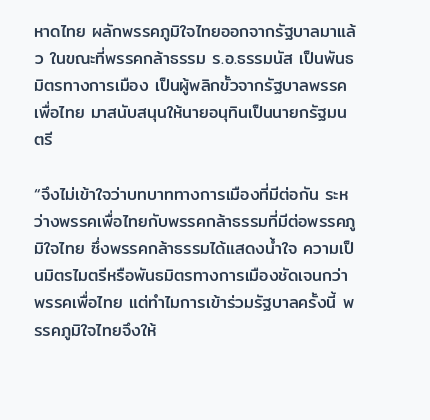หาดไทย ผลักพรรคภูมิใจไทยออกจากรัฐบาลมาแล้ว ในขณะที่พรรคกล้าธรรม ร.อ.ธรรมนัส เป็นพันธมิตรทางการเมือง เป็นผู้พลิกขั้วจากรัฐบาลพรรคเพื่อไทย มาสนับสนุนให้นายอนุทินเป็นนายกรัฐมนตรี

“จึงไม่เข้าใจว่าบทบาททางการเมืองที่มีต่อกัน ระหว่างพรรคเพื่อไทยกับพรรคกล้าธรรมที่มีต่อพรรคภูมิใจไทย ซึ่งพรรคกล้าธรรมได้แสดงน้ำใจ ความเป็นมิตรไมตรีหรือพันธมิตรทางการเมืองชัดเจนกว่าพรรคเพื่อไทย แต่ทำไมการเข้าร่วมรัฐบาลครั้งนี้ พรรคภูมิใจไทยจึงให้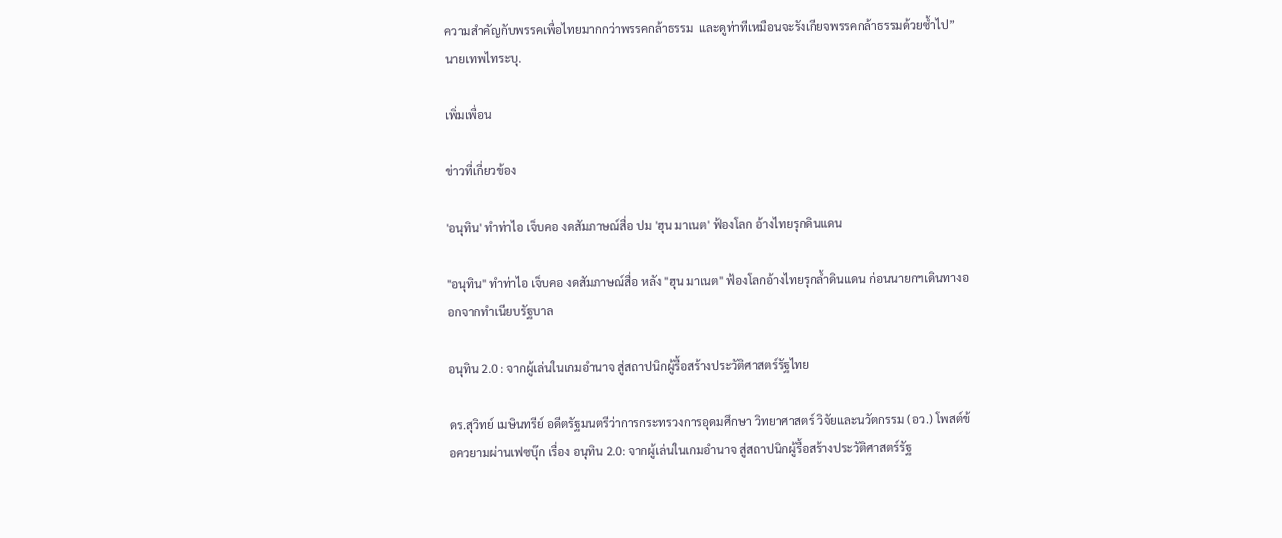ความสำคัญกับพรรคเพื่อไทยมากกว่าพรรคกล้าธรรม  และดูท่าทีเหมือนจะรังเกียจพรรคกล้าธรรมด้วยซ้ำไป” นายเทพไทระบุ.

เพิ่มเพื่อน

ข่าวที่เกี่ยวข้อง

'อนุทิน' ทำท่าไอ เจ็บคอ งดสัมภาษณ์สื่อ ปม 'ฮุน มาเนต' ฟ้องโลก อ้างไทยรุกดินแดน

"อนุทิน" ทำท่าไอ เจ็บคอ งดสัมภาษณ์สื่อ หลัง "ฮุน มาเนต" ฟ้องโลกอ้างไทยรุกล้ำดินแดน ก่อนนายกฯเดินทางออกจากทำเนียบรัฐบาล

อนุทิน 2.0 : จากผู้เล่นในเกมอำนาจ สู่สถาปนิกผู้รื้อสร้างประวัติศาสตร์รัฐไทย

ดร.สุวิทย์ เมษินทรีย์ อดีตรัฐมนตรีว่าการกระทรวงการอุดมศึกษา วิทยาศาสตร์ วิจัยและนวัตกรรม (อว.) โพสต์ข้อควยามผ่านเฟซบุ๊ก เรื่อง อนุทิน 2.0: จากผู้เล่นในเกมอำนาจ สู่สถาปนิกผู้รื้อสร้างประวัติศาสตร์รัฐ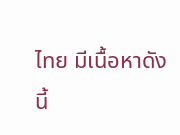ไทย มีเนื้อหาดังนี้